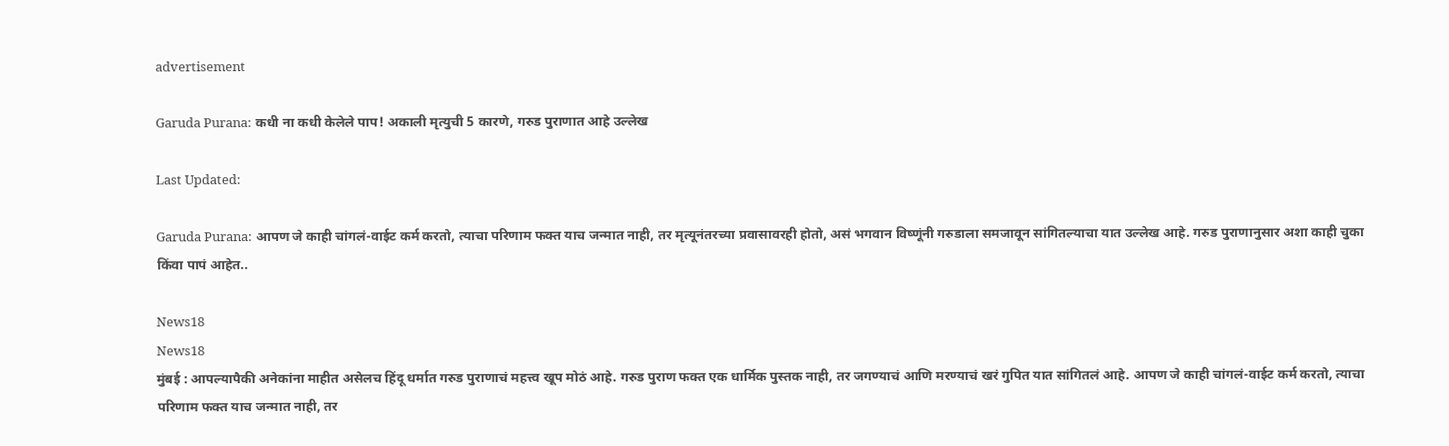advertisement

Garuda Purana: कधी ना कधी केलेले पाप! अकाली मृत्युची 5 कारणे, गरुड पुराणात आहे उल्लेख

Last Updated:

Garuda Purana: आपण जे काही चांगलं-वाईट कर्म करतो, त्याचा परिणाम फक्त याच जन्मात नाही, तर मृत्यूनंतरच्या प्रवासावरही होतो, असं भगवान विष्णूंनी गरुडाला समजावून सांगितल्याचा यात उल्लेख आहे. गरुड पुराणानुसार अशा काही चुका किंवा पापं आहेत..

News18
News18
मुंबई : आपल्यापैकी अनेकांना माहीत असेलच हिंदू धर्मात गरुड पुराणाचं महत्त्व खूप मोठं आहे. गरुड पुराण फक्त एक धार्मिक पुस्तक नाही, तर जगण्याचं आणि मरण्याचं खरं गुपित यात सांगितलं आहे. आपण जे काही चांगलं-वाईट कर्म करतो, त्याचा परिणाम फक्त याच जन्मात नाही, तर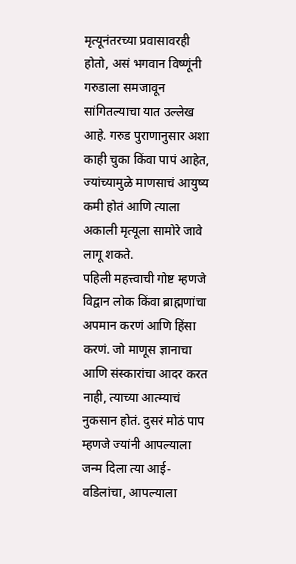मृत्यूनंतरच्या प्रवासावरही होतो, असं भगवान विष्णूंनी गरुडाला समजावून सांगितल्याचा यात उल्लेख आहे. गरुड पुराणानुसार अशा काही चुका किंवा पापं आहेत, ज्यांच्यामुळे माणसाचं आयुष्य कमी होतं आणि त्याला अकाली मृत्यूला सामोरे जावे लागू शकते.
पहिली महत्त्वाची गोष्ट म्हणजे विद्वान लोक किंवा ब्राह्मणांचा अपमान करणं आणि हिंसा करणं. जो माणूस ज्ञानाचा आणि संस्कारांचा आदर करत नाही, त्याच्या आत्म्याचं नुकसान होतं. दुसरं मोठं पाप म्हणजे ज्यांनी आपल्याला जन्म दिला त्या आई-वडिलांचा, आपल्याला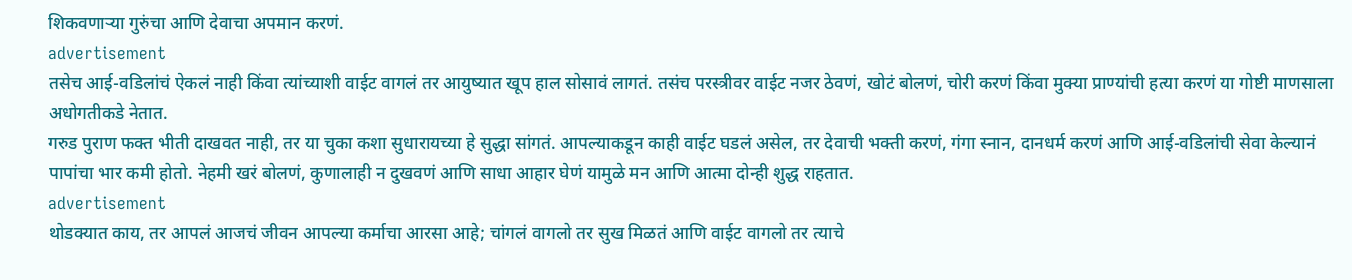शिकवणाऱ्या गुरुंचा आणि देवाचा अपमान करणं.
advertisement
तसेच आई-वडिलांचं ऐकलं नाही किंवा त्यांच्याशी वाईट वागलं तर आयुष्यात खूप हाल सोसावं लागतं. तसंच परस्त्रीवर वाईट नजर ठेवणं, खोटं बोलणं, चोरी करणं किंवा मुक्या प्राण्यांची हत्या करणं या गोष्टी माणसाला अधोगतीकडे नेतात.
गरुड पुराण फक्त भीती दाखवत नाही, तर या चुका कशा सुधारायच्या हे सुद्धा सांगतं. आपल्याकडून काही वाईट घडलं असेल, तर देवाची भक्ती करणं, गंगा स्नान, दानधर्म करणं आणि आई-वडिलांची सेवा केल्यानं पापांचा भार कमी होतो. नेहमी खरं बोलणं, कुणालाही न दुखवणं आणि साधा आहार घेणं यामुळे मन आणि आत्मा दोन्ही शुद्ध राहतात.
advertisement
थोडक्यात काय, तर आपलं आजचं जीवन आपल्या कर्माचा आरसा आहे; चांगलं वागलो तर सुख मिळतं आणि वाईट वागलो तर त्याचे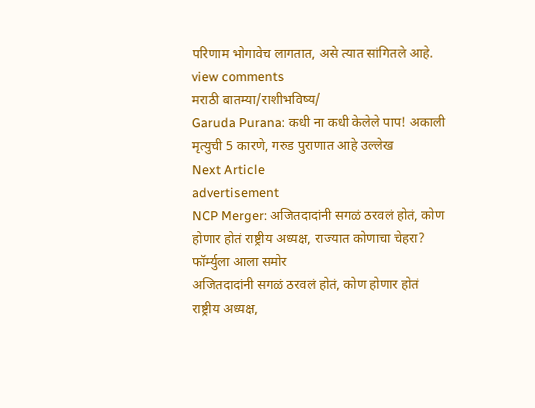परिणाम भोगावेच लागतात, असे त्यात सांगितले आहे.
view comments
मराठी बातम्या/राशीभविष्य/
Garuda Purana: कधी ना कधी केलेले पाप! अकाली मृत्युची 5 कारणे, गरुड पुराणात आहे उल्लेख
Next Article
advertisement
NCP Merger: अजितदादांनी सगळं ठरवलं होतं, कोण होणार होतं राष्ट्रीय अध्यक्ष, राज्यात कोणाचा चेहरा? फॉर्म्युला आला समोर
अजितदादांनी सगळं ठरवलं होतं, कोण होणार होतं राष्ट्रीय अध्यक्ष,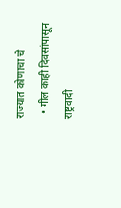राज्यात कोणाचा चे
  • गील काही दिवसांपासून राष्ट्रवादी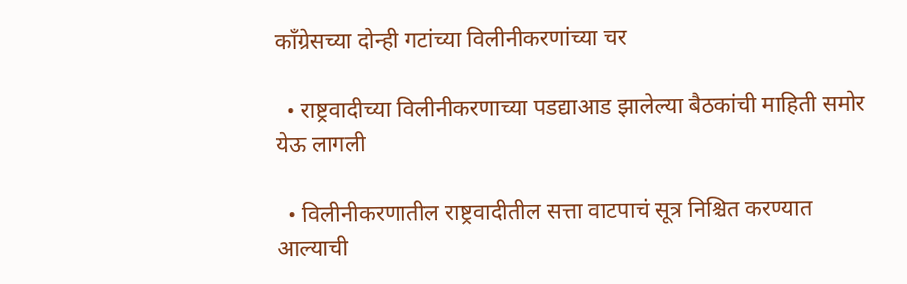काँग्रेसच्या दोन्ही गटांच्या विलीनीकरणांच्या चर

  • राष्ट्रवादीच्या विलीनीकरणाच्या पडद्याआड झालेल्या बैठकांची माहिती समोर येऊ लागली

  • विलीनीकरणातील राष्ट्रवादीतील सत्ता वाटपाचं सूत्र निश्चित करण्यात आल्याची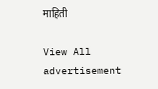माहिती

View All
advertisement